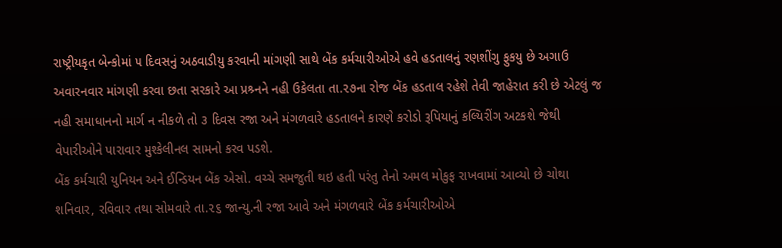રાષ્ટ્રીયકૃત બેન્કોમાં ૫ દિવસનું અઠવાડીયુ કરવાની માંગણી સાથે બેંક કર્મચારીઓએ હવે હડતાલનું રણશીંગુ ફુકયુ છે અગાઉ અવારનવાર માંગણી કરવા છતા સરકારે આ પ્રશ્ર્નને નહી ઉકેલતા તા.૨૭ના રોજ બેંક હડતાલ રહેશે તેવી જાહેરાત કરી છે એટલું જ નહી સમાધાનનો માર્ગ ન નીકળે તો ૩ દિવસ રજા અને મંગળવારે હડતાલને કારણે કરોડો રૂપિયાનું કલ્યિરીંગ અટકશે જેથી વેપારીઓને પારાવાર મુશ્કેલીનલ સામનો કરવ પડશે.
બેંક કર્મચારી યુનિયન અને ઈન્ડિયન બેંક એસો. વચ્ચે સમજુતી થઇ હતી પરંતુ તેનો અમલ મોકુફ રાખવામાં આવ્યો છે ચોથા શનિવાર, રવિવાર તથા સોમવારે તા.૨૬ જાન્યુ.ની રજા આવે અને મંગળવારે બેંક કર્મચારીઓએ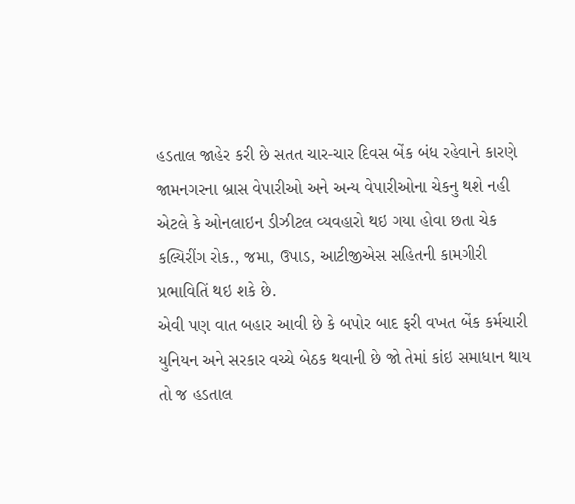હડતાલ જાહેર કરી છે સતત ચાર-ચાર દિવસ બેંક બંધ રહેવાને કારણે જામનગરના બ્રાસ વેપારીઓ અને અન્ય વેપારીઓના ચેકનુ થશે નહી એટલે કે ઓનલાઇન ડીઝીટલ વ્યવહારો થઇ ગયા હોવા છતા ચેક કલ્યિરીંગ રોક., જમા, ઉપાડ, આટીજીએસ સહિતની કામગીરી પ્રભાવિતિં થઇ શકે છે.
એવી પણ વાત બહાર આવી છે કે બપોર બાદ ફરી વખત બેંક કર્મચારી યુનિયન અને સરકાર વચ્ચે બેઠક થવાની છે જો તેમાં કાંઇ સમાધાન થાય તો જ હડતાલ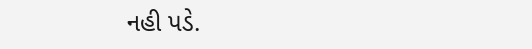નહી પડે.